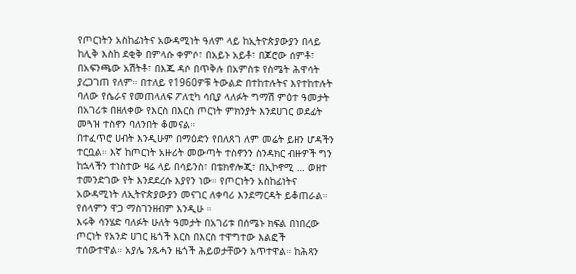የጦርነትን አስከፊነትና አውዳሚነት ዓለም ላይ ከኢትዮጵያውያን በላይ ከሊቅ እስከ ደቂቅ በምላሱ ቀምሶ፣ በአይኑ አይቶ፣ በጆሮው ሰምቶ፣ በአፍንጫው አሽትቶ፣ በእጁ ዳሶ በጥቅሉ በአምስቱ የስሜት ሕዋሳት ያረጋገጠ የለም። በተለይ የ1960ዎቹ ትውልድ በተከተሉትና እየተከተሉት ባለው የሴራና የመጠላለፍ ፖለቲካ ሳቢያ ላለፉት ግማሽ ምዕተ ዓመታት በአገሪቱ በዘለቀው የእርስ በእርስ ጦርነት ምክንያት እንደሀገር ወደፊት መጓዝ ተስኖን ባለንበት ቆመናል።
በተፈጥሮ ሀብት እንዲሁም በማዕድን የበለጸገ ለም መሬት ይዘን ሆዳችን ተርቧል። እኛ ከጦርነት አዙሪት መውጣት ተስኖንን ስንዳክር ብዙዎች ግን ከኋላችን ተነስተው ዛሬ ላይ በሳይንስ፣ በቴክኖሎጂ፣ በኢኮኖሚ … ወዘተ ተመንድገው የት እንደደረሱ እያየን ነው። የጦርነትን አስከፊነትና አውዳሚነት ለኢትዮጵያውያን መናገር ለቀባሪ እንደማርዳት ይቆጠራል። የሰላምን ዋጋ ማስገንዘብም እንዲሁ ።
እሩቅ ሳንሄድ ባለፉት ሁለት ዓመታት በአገሪቱ በሰሜኑ ክፍል በነበረው ጦርነት የአንድ ሀገር ዜጎች እርስ በእርስ ተዋግተው እልፎች ተሰውተዋል። አያሌ ንጹሓን ዜጎች ሕይወታቸውን አጥተዋል። ከሕጻን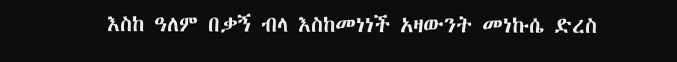እስከ ዓለም በቃኝ ብላ እስከመነነች አዛውንት መነኩሴ ድረስ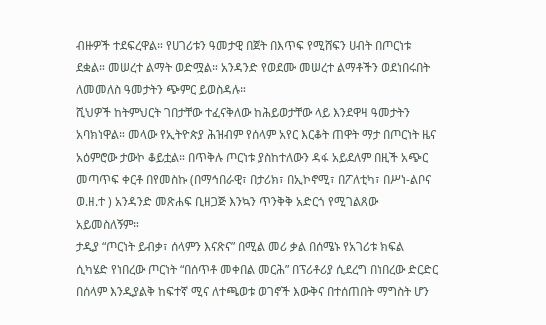ብዙዎች ተደፍረዋል። የሀገሪቱን ዓመታዊ በጀት በእጥፍ የሚሸፍን ሀብት በጦርነቱ ደቋል። መሠረተ ልማት ወድሟል። አንዳንድ የወደሙ መሠረተ ልማቶችን ወደነበሩበት ለመመለስ ዓመታትን ጭምር ይወስዳሉ።
ሺህዎች ከትምህርት ገበታቸው ተፈናቅለው ከሕይወታቸው ላይ እንደዋዛ ዓመታትን አባክነዋል። መላው የኢትዮጵያ ሕዝብም የሰላም አየር እርቆት ጠዋት ማታ በጦርነት ዜና አዕምሮው ታውኮ ቆይቷል። በጥቅሉ ጦርነቱ ያስከተለውን ዳፋ አይደለም በዚች አጭር መጣጥፍ ቀርቶ በየመስኩ (በማኅበራዊ፣ በታሪክ፣ በኢኮኖሚ፣ በፖለቲካ፣ በሥነ-ልቦና ወ.ዘ.ተ ) አንዳንድ መጽሐፍ ቢዘጋጅ እንኳን ጥንቅቅ አድርጎ የሚገልጸው አይመስለኝም።
ታዲያ “ጦርነት ይብቃ፣ ሰላምን እናጽና” በሚል መሪ ቃል በሰሜኑ የአገሪቱ ክፍል ሲካሄድ የነበረው ጦርነት “በሰጥቶ መቀበል መርሕ” በፕሪቶሪያ ሲደረግ በነበረው ድርድር በሰላም እንዲያልቅ ከፍተኛ ሚና ለተጫወቱ ወገኖች እውቅና በተሰጠበት ማግስት ሆን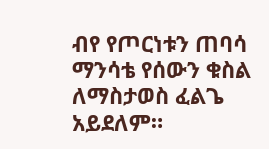ብየ የጦርነቱን ጠባሳ ማንሳቴ የሰውን ቁስል ለማስታወስ ፈልጌ አይደለም።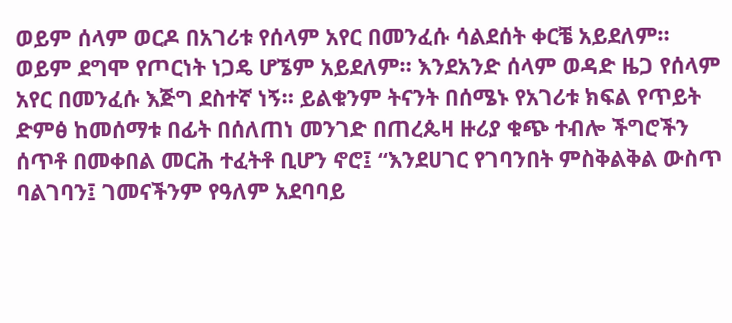ወይም ሰላም ወርዶ በአገሪቱ የሰላም አየር በመንፈሱ ሳልደሰት ቀርቼ አይደለም። ወይም ደግሞ የጦርነት ነጋዴ ሆኜም አይደለም። እንደአንድ ሰላም ወዳድ ዜጋ የሰላም አየር በመንፈሱ እጅግ ደስተኛ ነኝ። ይልቁንም ትናንት በሰሜኑ የአገሪቱ ክፍል የጥይት ድምፅ ከመሰማቱ በፊት በሰለጠነ መንገድ በጠረጴዛ ዙሪያ ቁጭ ተብሎ ችግሮችን ሰጥቶ በመቀበል መርሕ ተፈትቶ ቢሆን ኖሮ፤ “እንደሀገር የገባንበት ምስቅልቅል ውስጥ ባልገባን፤ ገመናችንም የዓለም አደባባይ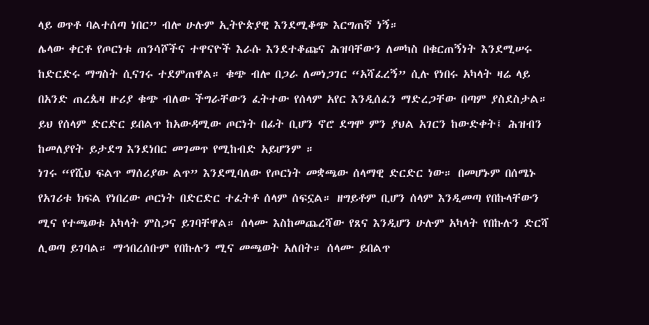ላይ ወጥቶ ባልተሰጣ ነበር” ብሎ ሁሉም ኢትዮጵያዊ እንደሚቆጭ እርግጠኛ ነኝ።
ሌላው ቀርቶ የጦርነቱ ጠንሳሾችና ተዋናዮች እራሱ እንደተቆጩና ሕዝባቸውን ለመካስ በቁርጠኝነት እንደሚሠሩ ከድርድሩ ማግስት ሲናገሩ ተደምጠዋል። ቁጭ ብሎ በጋራ ለመነጋገር “አሻፈረኝ” ሲሉ የነበሩ አካላት ዛሬ ላይ በአንድ ጠረጴዛ ዙሪያ ቁጭ ብለው ችግራቸውን ፈትተው የሰላም አየር እንዲሰፈን ማድረጋቸው በጣም ያስደስታል። ይህ የሰላም ድርድር ይበልጥ ከአውዳሚው ጦርነት በፊት ቢሆን ኖሮ ደግሞ ምን ያህል አገርን ከውድቀት፤ ሕዝብን ከመለያየት ይታደግ እንደነበር መገመጥ የሚከብድ አይሆንም ።
ነገሩ “የሺህ ፍልጥ ማሰሪያው ልጥ” እንደሚባለው የጦርነት መቋጫው ሰላማዊ ድርድር ነው። በመሆኑም በሰሜኑ የአገሪቱ ክፍል የነበረው ጦርነት በድርድር ተፈትቶ ሰላም ሰፍኗል። ዘግይቶም ቢሆን ሰላም እንዲመጣ የበኩላቸውን ሚና የተጫወቱ አካላት ምስጋና ይገባቸዋል። ሰላሙ እስከመጨረሻው የጸና እንዲሆን ሁሉም አካላት የበኩሉን ድርሻ ሊወጣ ይገባል። ማኅበረሰቡም የበኩሉን ሚና መጫወት አለበት። ሰላሙ ይበልጥ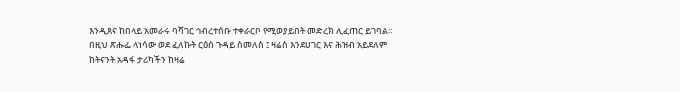እንዲጸና ከበላይ አመራሩ ባሻገር ኅብረተሰቡ ተቀራርቦ የሚወያይበት መድረክ ሊፈጠር ይገባል።
በዚህ ጽሑፌ ላነሳው ወደ ፈለኩት ርዕሰ ጉዳይ ስመለስ ፤ ዛሬስ እንደሀገር እና ሕዝብ አይደለም ከትናንት አዳፋ ታሪካችን ከዛሬ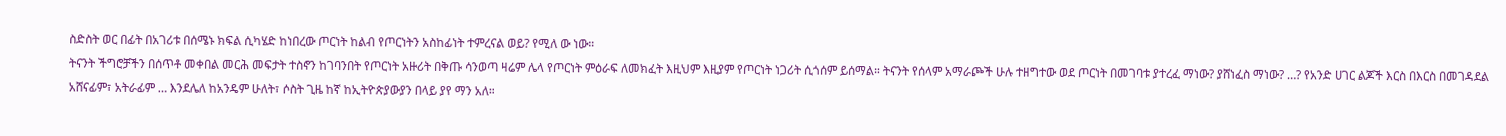ስድስት ወር በፊት በአገሪቱ በሰሜኑ ክፍል ሲካሄድ ከነበረው ጦርነት ከልብ የጦርነትን አስከፊነት ተምረናል ወይ? የሚለ ው ነው።
ትናንት ችግሮቻችን በሰጥቶ መቀበል መርሕ መፍታት ተስኖን ከገባንበት የጦርነት አዙሪት በቅጡ ሳንወጣ ዛሬም ሌላ የጦርነት ምዕራፍ ለመክፈት እዚህም እዚያም የጦርነት ነጋሪት ሲጎሰም ይሰማል። ትናንት የሰላም አማራጮች ሁሉ ተዘግተው ወደ ጦርነት በመገባቱ ያተረፈ ማነው? ያሸነፈስ ማነው? …? የአንድ ሀገር ልጆች እርስ በእርስ በመገዳደል አሸናፊም፣ አትራፊም … እንደሌለ ከአንዴም ሁለት፣ ሶስት ጊዜ ከኛ ከኢትዮጵያውያን በላይ ያየ ማን አለ።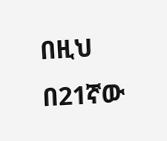በዚህ በ21ኛው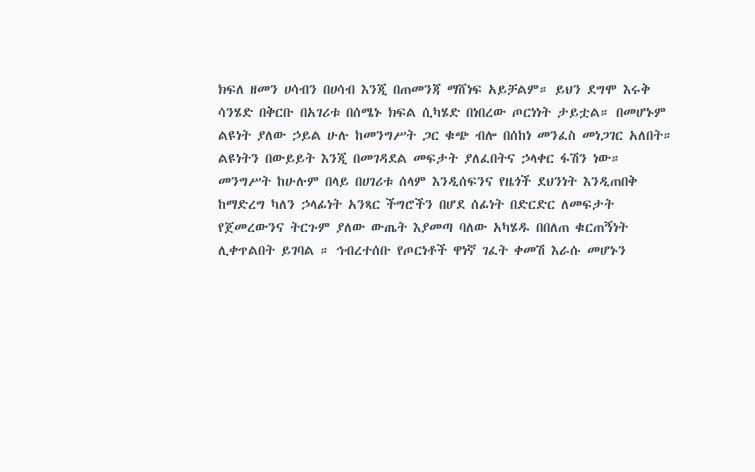ክፍለ ዘመን ሀሳብን በሀሳብ እንጂ በጠመንጃ ማሸነፍ አይቻልም። ይህን ደግሞ እሩቅ ሳንሄድ በቅርቡ በአገሪቱ በሰሜኑ ክፍል ሲካሄድ በነበረው ጦርነነት ታይቷል። በመሆኑም ልዩነት ያለው ኃይል ሁሉ ከመንግሥት ጋር ቁጭ ብሎ በሰከነ መንፈስ መነጋገር አለበት። ልዩነትን በውይይት እንጂ በመገዳደል መፍታት ያለፈበትና ኃላቀር ፋሽን ነው።
መንግሥት ከሁሉም በላይ በሀገሪቱ ሰላም እንዲሰፍንና የዜጎች ደህንነት እንዲጠበቅ ከማድረግ ካለን ኃላፊነት አንጻር ችግሮችን በሆደ ሰፊነት በድርድር ለመፍታት የጀመረውንና ትርጉም ያለው ውጤት እያመጣ ባለው አካሄዱ በበለጠ ቁርጠኝነት ሊቀጥልበት ይገባል ። ኅብረተሰቡ የጦርነቶች ዋነኛ ገፈት ቀመሽ እራሱ መሆኑን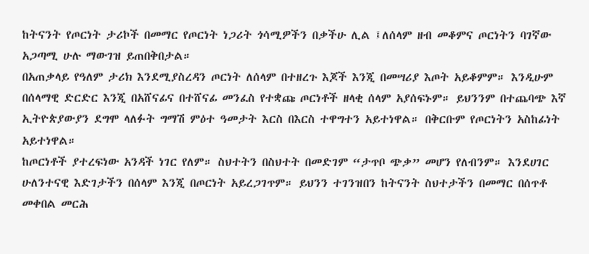ከትናንት የጦርነት ታሪኮች በመማር የጦርነት ነጋሪት ጎሳሚዎችን በቃችሁ ሊል ፤ለሰላም ዘብ መቆምና ጦርነትን ባገኛው አጋጣሚ ሁሉ ማውገዝ ይጠበቅበታል።
በአጠቃላይ የዓለም ታሪክ እንደሚያስረዳን ጦርነት ለሰላም በተዘረጉ እጆች እንጂ በመሣሪያ እጦት አይቆምም። እንዲሁም በሰላማዊ ድርድር እንጂ በአሸናፊና በተሸናፊ መንፈስ የተቋጩ ጦርነቶች ዘላቂ ሰላም አያሰፍኑም። ይህንንም በተጨባጭ እኛ ኢትዮጵያውያን ደግሞ ላለፉት ግማሽ ምዕተ ዓመታት እርስ በእርስ ተዋግተን አይተነዋል። በቅርቡም የጦርነትን አስከፊነት አይተነዋል።
ከጦርነቶች ያተረፍነው አንዳች ነገር የለም። ስህተትን በስህተት በመድገም “ታጥቦ ጭቃ” መሆን የለብንም። እንደሀገር ሁለንተናዊ እድገታችን በሰላም እንጂ በጦርነት አይረጋገጥም። ይህንን ተገንዝበን ከትናንት ስህተታችን በመማር በሰጥቶ መቀበል መርሕ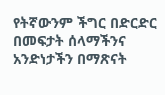የትኛውንም ችግር በድርድር በመፍታት ሰላማችንና አንድነታችን በማጽናት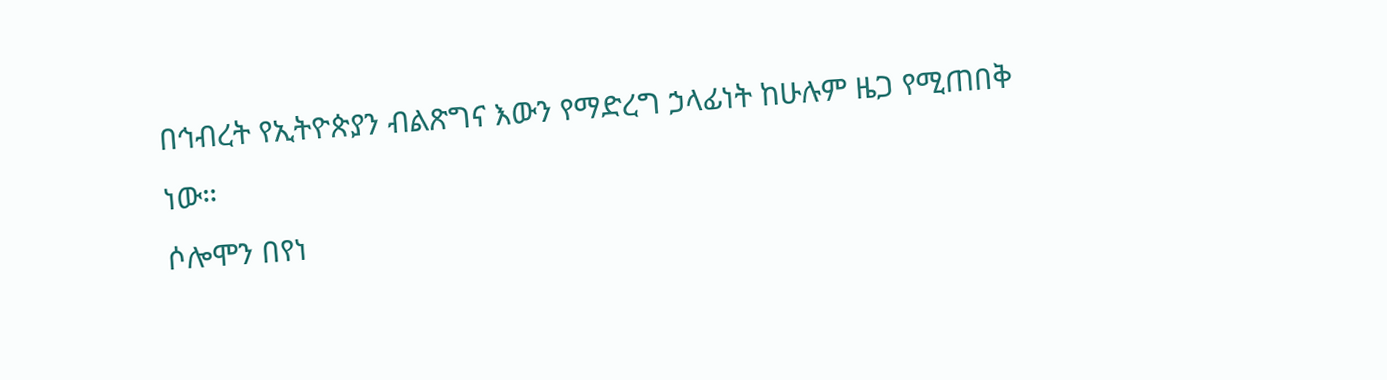በኅብረት የኢትዮጵያን ብልጽግና እውን የማድረግ ኃላፊነት ከሁሉም ዜጋ የሚጠበቅ ነው።
ሶሎሞን በየነ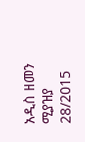አዲስ ዘመን ሚያዝያ 28/2015